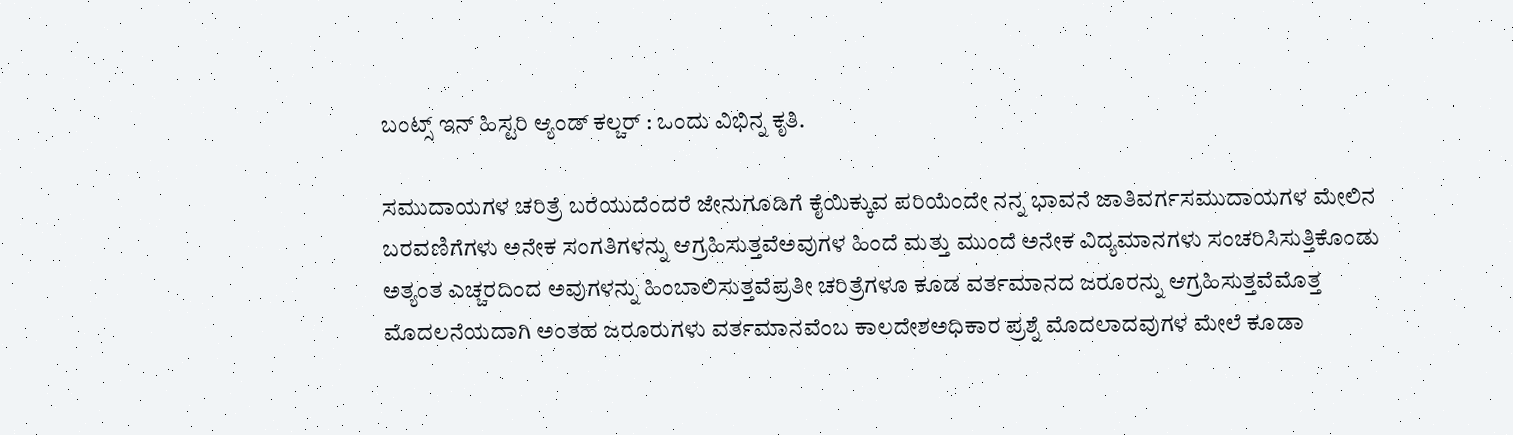ಬಂಟ್ಸ್ ಇನ್ ಹಿಸ್ಟರಿ ಆ್ಯಂಡ್ ಕಲ್ಚರ್ : ಒಂದು ವಿಭಿನ್ನ ಕೃತಿ.

ಸಮುದಾಯಗಳ ಚರಿತ್ರೆ ಬರೆಯುದೆಂದರೆ ಜೇನುಗೂಡಿಗೆ ಕೈಯಿಕ್ಕುವ ಪರಿಯೆಂದೇ ನನ್ನ ಭಾವನೆ ಜಾತಿವರ್ಗಸಮುದಾಯಗಳ ಮೇಲಿನ ಬರವಣಿಗೆಗಳು ಅನೇಕ ಸಂಗತಿಗಳನ್ನು ಆಗ್ರಹಿಸುತ್ತವೆಅವುಗಳ ಹಿಂದೆ ಮತ್ತು ಮುಂದೆ ಅನೇಕ ವಿದ್ಯಮಾನಗಳು ಸಂಚರಿಸಿಸುತ್ತಿಕೊಂಡು ಅತ್ಯಂತ ಎಚ್ಚರದಿಂದ ಅವುಗಳನ್ನು ಹಿಂಬಾಲಿಸುತ್ತವೆಪ್ರತೀ ಚರಿತ್ರೆಗಳೂ ಕೂಡ ವರ್ತಮಾನದ ಜರೂರನ್ನು ಆಗ್ರಹಿಸುತ್ತವೆಮೊತ್ತ ಮೊದಲನೆಯದಾಗಿ ಅಂತಹ ಜರೂರುಗಳು ವರ್ತಮಾನವೆಂಬ ಕಾಲದೇಶಅಧಿಕಾರ ಪ್ರಶ್ನೆ ಮೊದಲಾದವುಗಳ ಮೇಲೆ ಕೂಡಾ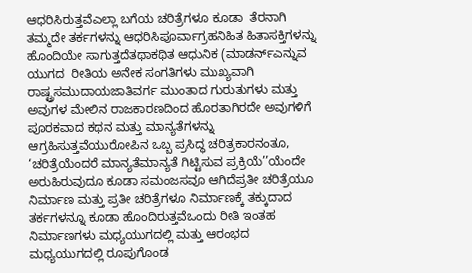ಆಧರಿಸಿರುತ್ತವೆಎಲ್ಲಾ ಬಗೆಯ ಚರಿತ್ರೆಗಳೂ ಕೂಡಾ  ತೆರನಾಗಿ  ತಮ್ಮದೇ ತರ್ಕಗಳನ್ನು ಆಧರಿಸಿಪೂರ್ವಾಗ್ರಹನಿಹಿತ ಹಿತಾಸಕ್ತಿಗಳನ್ನು ಹೊಂದಿಯೇ ಸಾಗುತ್ತದೆತಥಾಕಥಿತ ಆಧುನಿಕ (ಮಾಡರ್ನ್ಎನ್ನುವ ಯುಗದ  ರೀತಿಯ ಅನೇಕ ಸಂಗತಿಗಳು ಮುಖ್ಯವಾಗಿ ರಾಷ್ಟ್ರಸಮುದಾಯಜಾತಿವರ್ಗ ಮುಂತಾದ ಗುರುತುಗಳು ಮತ್ತು ಅವುಗಳ ಮೇಲಿನ ರಾಜಕಾರಣದಿಂದ ಹೊರತಾಗಿರದೇ ಅವುಗಳಿಗೆ ಪೂರಕವಾದ ಕಥನ ಮತ್ತು ಮಾನ್ಯತೆಗಳನ್ನು ಆಗ್ರಹಿಸುತ್ತವೆಯುರೋಪಿನ ಒಬ್ಬ ಪ್ರಸಿದ್ಧ ಚರಿತ್ರಕಾರನಂತೂ, ‘ಚರಿತ್ರೆಯೆಂದರೆ ಮಾನ್ಯತೆಮಾನ್ಯತೆ ಗಿಟ್ಟಿಸುವ ಪ್ರಕ್ರಿಯೆ’’ಯೆಂದೇ ಅರುಹಿರುವುದೂ ಕೂಡಾ ಸಮಂಜಸವೂ ಆಗಿದೆಪ್ರತೀ ಚರಿತ್ರೆಯೂ ನಿರ್ಮಾಣ ಮತ್ತು ಪ್ರತೀ ಚರಿತ್ರೆಗಳೂ ನಿರ್ಮಾಣಕ್ಕೆ ತಕ್ಕುದಾದ ತರ್ಕಗಳನ್ನೂ ಕೂಡಾ ಹೊಂದಿರುತ್ತವೆಒಂದು ರೀತಿ ಇಂತಹ ನಿರ್ಮಾಣಗಳು ಮಧ್ಯಯುಗದಲ್ಲಿ ಮತ್ತು ಆರಂಭದ ಮಧ್ಯಯುಗದಲ್ಲಿ ರೂಪುಗೊಂಡ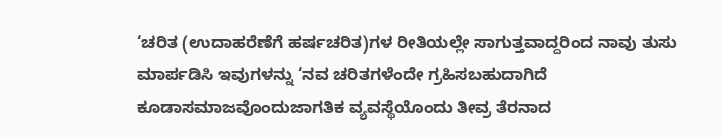‘ಚರಿತ (ಉದಾಹರೆಣೆಗೆ ಹರ್ಷಚರಿತ)ಗಳ ರೀತಿಯಲ್ಲೇ ಸಾಗುತ್ತವಾದ್ದರಿಂದ ನಾವು ತುಸು ಮಾರ್ಪಡಿಸಿ ಇವುಗಳನ್ನು ‘ನವ ಚರಿತಗಳೆಂದೇ ಗ್ರಹಿಸಬಹುದಾಗಿದೆ ಕೂಡಾಸಮಾಜವೊಂದುಜಾಗತಿಕ ವ್ಯವಸ್ಥೆಯೊಂದು ತೀವ್ರ ತೆರನಾದ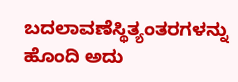ಬದಲಾವಣೆಸ್ಥಿತ್ಯಂತರಗಳನ್ನು ಹೊಂದಿ ಅದು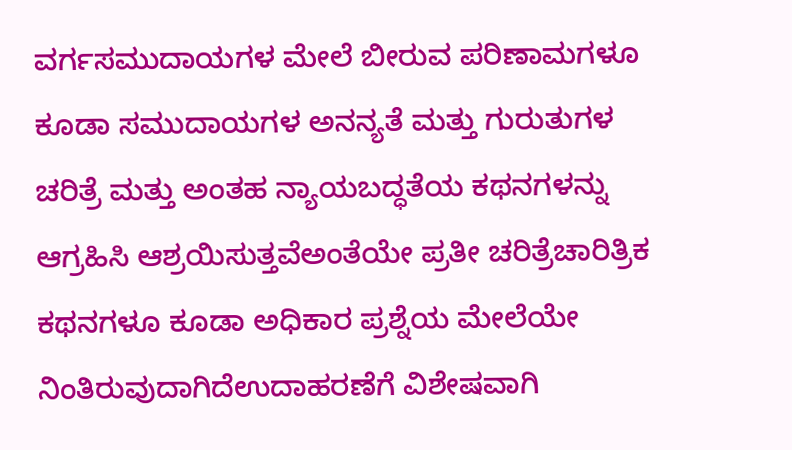ವರ್ಗಸಮುದಾಯಗಳ ಮೇಲೆ ಬೀರುವ ಪರಿಣಾಮಗಳೂ ಕೂಡಾ ಸಮುದಾಯಗಳ ಅನನ್ಯತೆ ಮತ್ತು ಗುರುತುಗಳ ಚರಿತ್ರೆ ಮತ್ತು ಅಂತಹ ನ್ಯಾಯಬದ್ಧತೆಯ ಕಥನಗಳನ್ನು ಆಗ್ರಹಿಸಿ ಆಶ್ರಯಿಸುತ್ತವೆಅಂತೆಯೇ ಪ್ರತೀ ಚರಿತ್ರೆಚಾರಿತ್ರಿಕ ಕಥನಗಳೂ ಕೂಡಾ ಅಧಿಕಾರ ಪ್ರಶ್ನೆಯ ಮೇಲೆಯೇ ನಿಂತಿರುವುದಾಗಿದೆಉದಾಹರಣೆಗೆ ವಿಶೇಷವಾಗಿ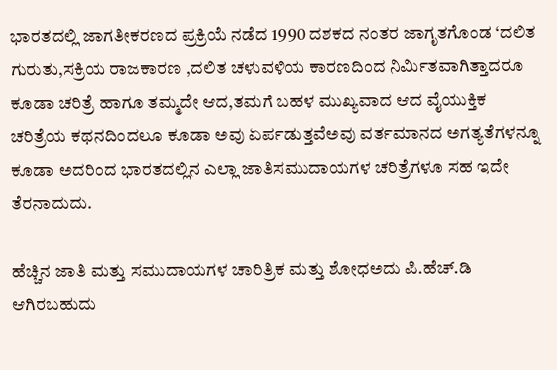ಭಾರತದಲ್ಲಿ ಜಾಗತೀಕರಣದ ಪ್ರಕ್ರಿಯೆ ನಡೆದ 1990 ದಶಕದ ನಂತರ ಜಾಗೃತಗೊಂಡ ‘ದಲಿತ ಗುರುತು,ಸಕ್ರಿಯ ರಾಜಕಾರಣ ,ದಲಿತ ಚಳುವಳಿಯ ಕಾರಣದಿಂದ ನಿರ್ಮಿತವಾಗಿತ್ತಾದರೂ ಕೂಡಾ ಚರಿತ್ರೆ ಹಾಗೂ ತಮ್ಮದೇ ಆದ,ತಮಗೆ ಬಹಳ ಮುಖ್ಯವಾದ ಆದ ವೈಯುಕ್ತಿಕ ಚರಿತ್ರೆಯ ಕಥನದಿಂದಲೂ ಕೂಡಾ ಅವು ಏರ್ಪಡುತ್ತವೆಅವು ವರ್ತಮಾನದ ಅಗತ್ಯತೆಗಳನ್ನೂ ಕೂಡಾ ಅದರಿಂದ ಭಾರತದಲ್ಲಿನ ಎಲ್ಲಾ ಜಾತಿಸಮುದಾಯಗಳ ಚರಿತ್ರೆಗಳೂ ಸಹ ಇದೇ ತೆರನಾದುದು.

ಹೆಚ್ಚಿನ ಜಾತಿ ಮತ್ತು ಸಮುದಾಯಗಳ ಚಾರಿತ್ರಿಕ ಮತ್ತು ಶೋಧಅದು ಪಿ.ಹೆಚ್.ಡಿ ಆಗಿರಬಹುದು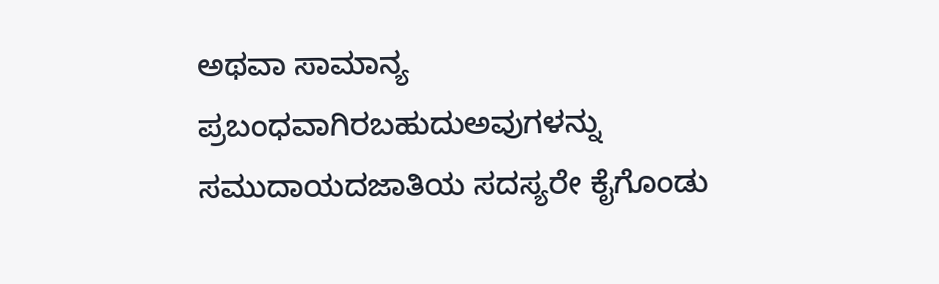ಅಥವಾ ಸಾಮಾನ್ಯ ಪ್ರಬಂಧವಾಗಿರಬಹುದುಅವುಗಳನ್ನು  ಸಮುದಾಯದಜಾತಿಯ ಸದಸ್ಯರೇ ಕೈಗೊಂಡು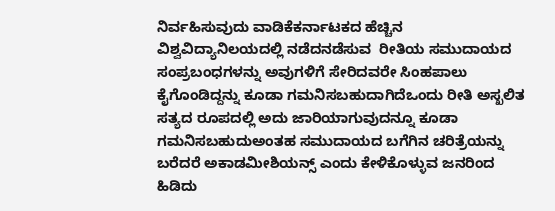ನಿರ್ವಹಿಸುವುದು ವಾಡಿಕೆಕರ್ನಾಟಕದ ಹೆಚ್ಚಿನ ವಿಶ್ವವಿದ್ಯಾನಿಲಯದಲ್ಲಿ ನಡೆದನಡೆಸುವ  ರೀತಿಯ ಸಮುದಾಯದ ಸಂಪ್ರಬಂಧಗಳನ್ನು ಅವುಗಳಿಗೆ ಸೇರಿದವರೇ ಸಿಂಹಪಾಲು ಕೈಗೊಂಡಿದ್ದನ್ನು ಕೂಡಾ ಗಮನಿಸಬಹುದಾಗಿದೆಒಂದು ರೀತಿ ಅಸ್ಖಲಿತ ಸತ್ಯದ ರೂಪದಲ್ಲಿ ಅದು ಜಾರಿಯಾಗುವುದನ್ನೂ ಕೂಡಾ ಗಮನಿಸಬಹುದುಅಂತಹ ಸಮುದಾಯದ ಬಗೆಗಿನ ಚರಿತ್ರೆಯನ್ನು ಬರೆದರೆ ಅಕಾಡಮೀಶಿಯನ್ಸ್ ಎಂದು ಕೇಳಿಕೊಳ್ಳುವ ಜನರಿಂದ ಹಿಡಿದು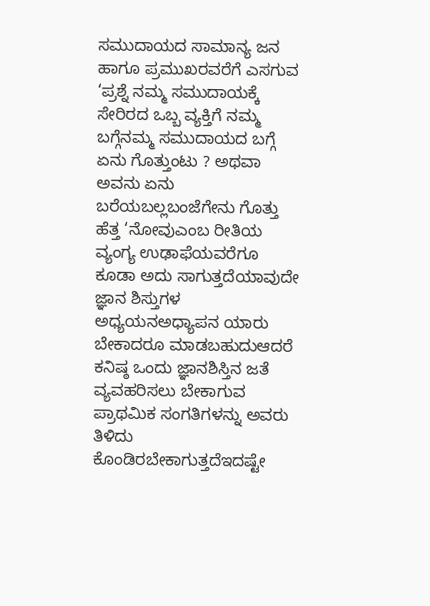ಸಮುದಾಯದ ಸಾಮಾನ್ಯ ಜನ ಹಾಗೂ ಪ್ರಮುಖರವರೆಗೆ ಎಸಗುವ ‘ಪ್ರಶ್ನೆ ನಮ್ಮ ಸಮುದಾಯಕ್ಕೆ ಸೇರಿರದ ಒಬ್ಬ ವ್ಯಕ್ತಿಗೆ ನಮ್ಮ ಬಗ್ಗೆನಮ್ಮ ಸಮುದಾಯದ ಬಗ್ಗೆ ಏನು ಗೊತ್ತುಂಟು ? ಅಥವಾ ಅವನು ಏನು ಬರೆಯಬಲ್ಲಬಂಜೆಗೇನು ಗೊತ್ತು ಹೆತ್ತ ‘ನೋವುಎಂಬ ರೀತಿಯ ವ್ಯಂಗ್ಯ ಉಢಾಫೆಯವರೆಗೂ ಕೂಡಾ ಅದು ಸಾಗುತ್ತದೆಯಾವುದೇ ಜ್ಞಾನ ಶಿಸ್ತುಗಳ ಅಧ್ಯಯನಅಧ್ಯಾಪನ ಯಾರು ಬೇಕಾದರೂ ಮಾಡಬಹುದುಆದರೆ ಕನಿಷ್ಠ ಒಂದು ಜ್ಞಾನಶಿಸ್ತಿನ ಜತೆ ವ್ಯವಹರಿಸಲು ಬೇಕಾಗುವ ಪ್ರಾಥಮಿಕ ಸಂಗತಿಗಳನ್ನು ಅವರು ತಿಳಿದು ಕೊಂಡಿರಬೇಕಾಗುತ್ತದೆಇದಷ್ಟೇ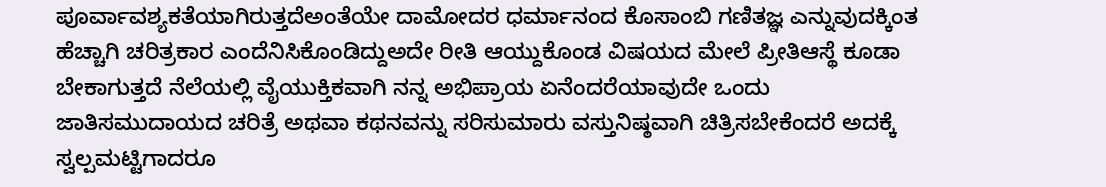ಪೂರ್ವಾವಶ್ಯಕತೆಯಾಗಿರುತ್ತದೆಅಂತೆಯೇ ದಾಮೋದರ ಧರ್ಮಾನಂದ ಕೊಸಾಂಬಿ ಗಣಿತಜ್ಞ ಎನ್ನುವುದಕ್ಕಿಂತ ಹೆಚ್ಚಾಗಿ ಚರಿತ್ರಕಾರ ಎಂದೆನಿಸಿಕೊಂಡಿದ್ದುಅದೇ ರೀತಿ ಆಯ್ದುಕೊಂಡ ವಿಷಯದ ಮೇಲೆ ಪ್ರೀತಿಆಸ್ಥೆ ಕೂಡಾ ಬೇಕಾಗುತ್ತದೆ ನೆಲೆಯಲ್ಲಿ ವೈಯುಕ್ತಿಕವಾಗಿ ನನ್ನ ಅಭಿಪ್ರಾಯ ಏನೆಂದರೆಯಾವುದೇ ಒಂದು ಜಾತಿಸಮುದಾಯದ ಚರಿತ್ರೆ ಅಥವಾ ಕಥನವನ್ನು ಸರಿಸುಮಾರು ವಸ್ತುನಿಷ್ಠವಾಗಿ ಚಿತ್ರಿಸಬೇಕೆಂದರೆ ಅದಕ್ಕೆ ಸ್ವಲ್ಪಮಟ್ಟಿಗಾದರೂ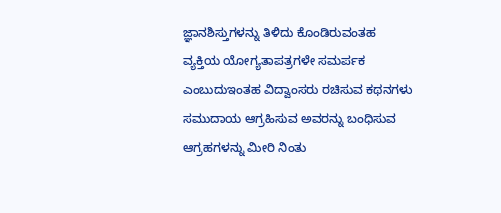ಜ್ಞಾನಶಿಸ್ತುಗಳನ್ನು ತಿಳಿದು ಕೊಂಡಿರುವಂತಹ ವ್ಯಕ್ತಿಯ ಯೋಗ್ಯತಾಪತ್ರಗಳೇ ಸಮರ್ಪಕ ಎಂಬುದುಇಂತಹ ವಿದ್ವಾಂಸರು ರಚಿಸುವ ಕಥನಗಳು ಸಮುದಾಯ ಆಗ್ರಹಿಸುವ ಅವರನ್ನು ಬಂಧಿಸುವ ಆಗ್ರಹಗಳನ್ನು ಮೀರಿ ನಿಂತು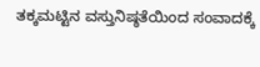ತಕ್ಕಮಟ್ಟಿನ ವಸ್ತುನಿಷ್ಠತೆಯಿಂದ ಸಂವಾದಕ್ಕೆ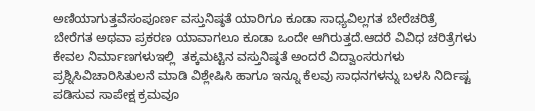ಅಣಿಯಾಗುತ್ತವೆಸಂಪೂರ್ಣ ವಸ್ತುನಿಷ್ಠತೆ ಯಾರಿಗೂ ಕೂಡಾ ಸಾಧ್ಯವಿಲ್ಲಗತ ಬೇರೆಚರಿತ್ರೆ ಬೇರೆಗತ ಅಥವಾ ಪ್ರಕರಣ ಯಾವಾಗಲೂ ಕೂಡಾ ಒಂದೇ ಆಗಿರುತ್ತದೆ.ಆದರೆ ವಿವಿಧ ಚರಿತ್ರೆಗಳು ಕೇವಲ ನಿರ್ಮಾಣಗಳುಇಲ್ಲಿ  ತಕ್ಕಮಟ್ಟಿನ ವಸ್ತುನಿಷ್ಠತೆ ಅಂದರೆ ವಿದ್ವಾಂಸರುಗಳು ಪ್ರಶ್ನಿಸಿವಿಚಾರಿಸಿತುಲನೆ ಮಾಡಿ ವಿಶ್ಲೇಷಿಸಿ ಹಾಗೂ ಇನ್ನೂ ಕೆಲವು ಸಾಧನಗಳನ್ನು ಬಳಸಿ ನಿರ್ದಿಷ್ಟ ಪಡಿಸುವ ಸಾಪೇಕ್ಷ ಕ್ರಮವೂ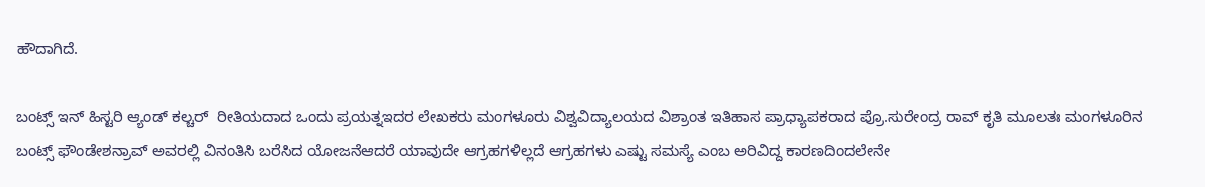ಹೌದಾಗಿದೆ.

ಬಂಟ್ಸ್ ಇನ್ ಹಿಸ್ಟರಿ ಆ್ಯಂಡ್ ಕಲ್ಚರ್  ರೀತಿಯದಾದ ಒಂದು ಪ್ರಯತ್ನಇದರ ಲೇಖಕರು ಮಂಗಳೂರು ವಿಶ್ವವಿದ್ಯಾಲಯದ ವಿಶ್ರಾಂತ ಇತಿಹಾಸ ಪ್ರಾಧ್ಯಾಪಕರಾದ ಪ್ರೊ.ಸುರೇಂದ್ರ ರಾವ್ ಕೃತಿ ಮೂಲತಃ ಮಂಗಳೂರಿನ ಬಂಟ್ಸ್ ಫೌಂಡೇಶನ್ರಾವ್ ಅವರಲ್ಲಿ ವಿನಂತಿಸಿ ಬರೆಸಿದ ಯೋಜನೆಆದರೆ ಯಾವುದೇ ಆಗ್ರಹಗಳಿಲ್ಲದೆ ಆಗ್ರಹಗಳು ಎಷ್ಟು ಸಮಸ್ಯೆ ಎಂಬ ಅರಿವಿದ್ದ ಕಾರಣದಿಂದಲೇನೇ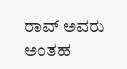ರಾವ್ ಅವರು ಅಂತಹ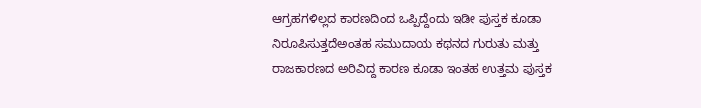ಆಗ್ರಹಗಳಿಲ್ಲದ ಕಾರಣದಿಂದ ಒಪ್ಪಿದ್ದೆಂದು ಇಡೀ ಪುಸ್ತಕ ಕೂಡಾ ನಿರೂಪಿಸುತ್ತದೆಅಂತಹ ಸಮುದಾಯ ಕಥನದ ಗುರುತು ಮತ್ತು ರಾಜಕಾರಣದ ಅರಿವಿದ್ದ ಕಾರಣ ಕೂಡಾ ಇಂತಹ ಉತ್ತಮ ಪುಸ್ತಕ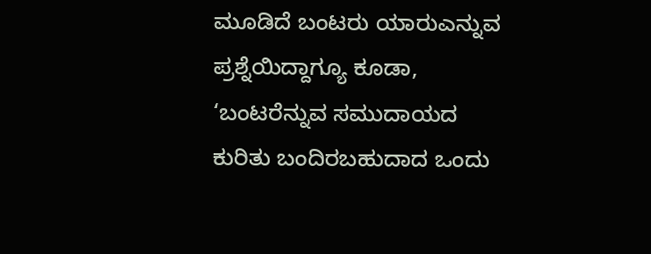ಮೂಡಿದೆ ಬಂಟರು ಯಾರುಎನ್ನುವ ಪ್ರಶ್ನೆಯಿದ್ದಾಗ್ಯೂ ಕೂಡಾ, ‘ಬಂಟರೆನ್ನುವ ಸಮುದಾಯದ ಕುರಿತು ಬಂದಿರಬಹುದಾದ ಒಂದು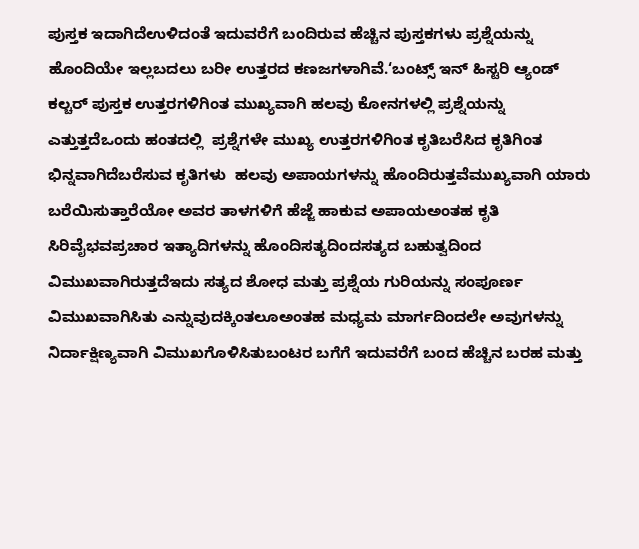ಪುಸ್ತಕ ಇದಾಗಿದೆಉಳಿದಂತೆ ಇದುವರೆಗೆ ಬಂದಿರುವ ಹೆಚ್ಚಿನ ಪುಸ್ತಕಗಳು ಪ್ರಶ್ನೆಯನ್ನು ಹೊಂದಿಯೇ ಇಲ್ಲಬದಲು ಬರೀ ಉತ್ತರದ ಕಣಜಗಳಾಗಿವೆ.‘ಬಂಟ್ಸ್ ಇನ್ ಹಿಸ್ಟರಿ ಆ್ಯಂಡ್ ಕಲ್ಚರ್ ಪುಸ್ತಕ ಉತ್ತರಗಳಿಗಿಂತ ಮುಖ್ಯವಾಗಿ ಹಲವು ಕೋನಗಳಲ್ಲಿ ಪ್ರಶ್ನೆಯನ್ನು ಎತ್ತುತ್ತದೆಒಂದು ಹಂತದಲ್ಲಿ  ಪ್ರಶ್ನೆಗಳೇ ಮುಖ್ಯ ಉತ್ತರಗಳಿಗಿಂತ ಕೃತಿಬರೆಸಿದ ಕೃತಿಗಿಂತ ಭಿನ್ನವಾಗಿದೆಬರೆಸುವ ಕೃತಿಗಳು  ಹಲವು ಅಪಾಯಗಳನ್ನು ಹೊಂದಿರುತ್ತವೆಮುಖ್ಯವಾಗಿ ಯಾರು ಬರೆಯಿಸುತ್ತಾರೆಯೋ ಅವರ ತಾಳಗಳಿಗೆ ಹೆಜ್ಜೆ ಹಾಕುವ ಅಪಾಯಅಂತಹ ಕೃತಿ ಸಿರಿವೈಭವಪ್ರಚಾರ ಇತ್ಯಾದಿಗಳನ್ನು ಹೊಂದಿಸತ್ಯದಿಂದಸತ್ಯದ ಬಹುತ್ವದಿಂದ ವಿಮುಖವಾಗಿರುತ್ತದೆಇದು ಸತ್ಯದ ಶೋಧ ಮತ್ತು ಪ್ರಶ್ನೆಯ ಗುರಿಯನ್ನು ಸಂಪೂರ್ಣ ವಿಮುಖವಾಗಿಸಿತು ಎನ್ನುವುದಕ್ಕಿಂತಲೂಅಂತಹ ಮಧ್ಯಮ ಮಾರ್ಗದಿಂದಲೇ ಅವುಗಳನ್ನು ನಿರ್ದಾಕ್ಷಿಣ್ಯವಾಗಿ ವಿಮುಖಗೊಳಿಸಿತುಬಂಟರ ಬಗೆಗೆ ಇದುವರೆಗೆ ಬಂದ ಹೆಚ್ಚಿನ ಬರಹ ಮತ್ತು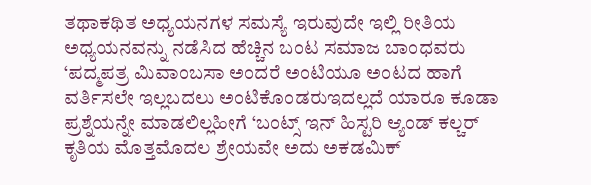ತಥಾಕಥಿತ ಅಧ್ಯಯನಗಳ ಸಮಸ್ಯೆ ಇರುವುದೇ ಇಲ್ಲಿ ರೀತಿಯ ಅಧ್ಯಯನವನ್ನು ನಡೆಸಿದ ಹೆಚ್ಚಿನ ಬಂಟ ಸಮಾಜ ಬಾಂಧವರು ‘ಪದ್ಮಪತ್ರ ಮಿವಾಂಬಸಾ ಅಂದರೆ ಅಂಟಿಯೂ ಅಂಟದ ಹಾಗೆ ವರ್ತಿಸಲೇ ಇಲ್ಲಬದಲು ಅಂಟಿಕೊಂಡರುಇದಲ್ಲದೆ ಯಾರೂ ಕೂಡಾ ಪ್ರಶ್ನೆಯನ್ನೇ ಮಾಡಲಿಲ್ಲಹೀಗೆ ‘ಬಂಟ್ಸ್ ಇನ್ ಹಿಸ್ಟರಿ ಆ್ಯಂಡ್ ಕಲ್ಚರ್ ಕೃತಿಯ ಮೊತ್ತಮೊದಲ ಶ್ರೇಯವೇ ಅದು ಅಕಡಮಿಕ್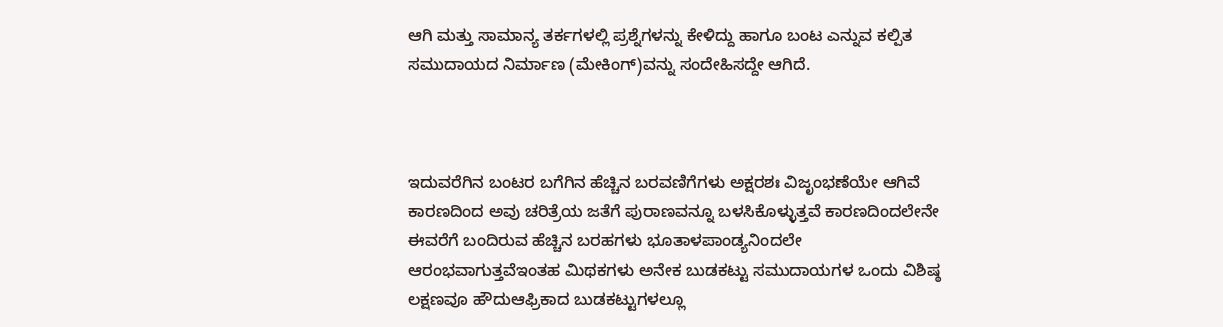ಆಗಿ ಮತ್ತು ಸಾಮಾನ್ಯ ತರ್ಕಗಳಲ್ಲಿ ಪ್ರಶ್ನೆಗಳನ್ನು ಕೇಳಿದ್ದು ಹಾಗೂ ಬಂಟ ಎನ್ನುವ ಕಲ್ಪಿತ ಸಮುದಾಯದ ನಿರ್ಮಾಣ (ಮೇಕಿಂಗ್)ವನ್ನು ಸಂದೇಹಿಸದ್ದೇ ಆಗಿದೆ.



ಇದುವರೆಗಿನ ಬಂಟರ ಬಗೆಗಿನ ಹೆಚ್ಚಿನ ಬರವಣಿಗೆಗಳು ಅಕ್ಷರಶಃ ವಿಜೃಂಭಣೆಯೇ ಆಗಿವೆ ಕಾರಣದಿಂದ ಅವು ಚರಿತ್ರೆಯ ಜತೆಗೆ ಪುರಾಣವನ್ನೂ ಬಳಸಿಕೊಳ್ಳುತ್ತವೆ ಕಾರಣದಿಂದಲೇನೇ ಈವರೆಗೆ ಬಂದಿರುವ ಹೆಚ್ಚಿನ ಬರಹಗಳು ಭೂತಾಳಪಾಂಡ್ಯನಿಂದಲೇ ಆರಂಭವಾಗುತ್ತವೆಇಂತಹ ಮಿಥಕಗಳು ಅನೇಕ ಬುಡಕಟ್ಟು ಸಮುದಾಯಗಳ ಒಂದು ವಿಶಿಷ್ಠ ಲಕ್ಷಣವೂ ಹೌದುಆಫ್ರಿಕಾದ ಬುಡಕಟ್ಟುಗಳಲ್ಲೂ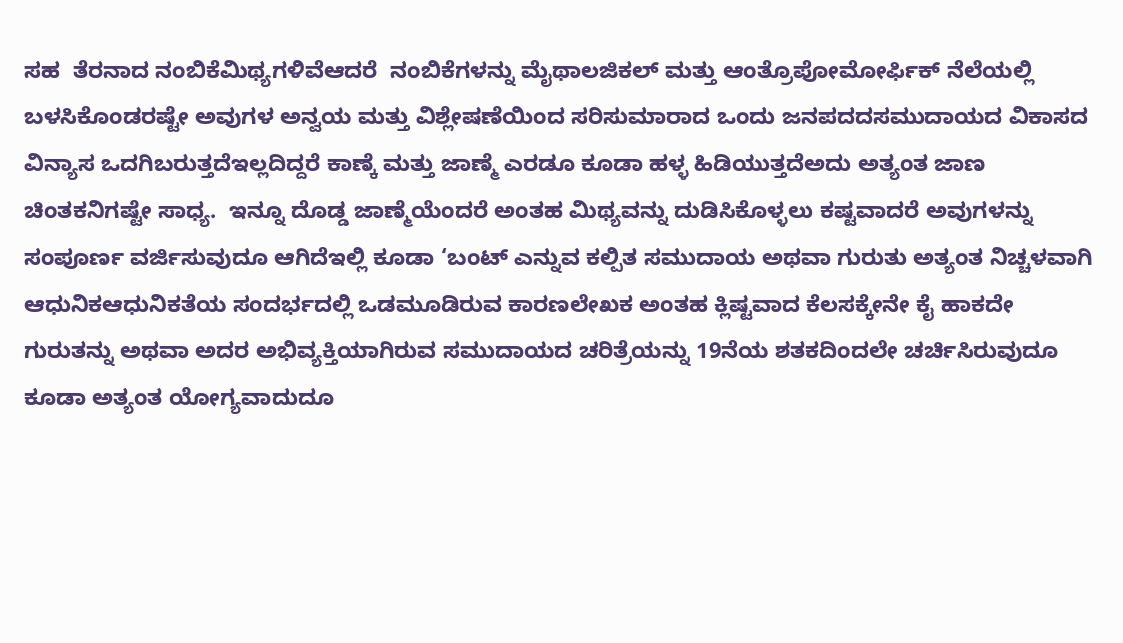ಸಹ  ತೆರನಾದ ನಂಬಿಕೆಮಿಥ್ಯಗಳಿವೆಆದರೆ  ನಂಬಿಕೆಗಳನ್ನು ಮೈಥಾಲಜಿಕಲ್ ಮತ್ತು ಆಂತ್ರೊಪೋಮೋರ್ಫಿಕ್ ನೆಲೆಯಲ್ಲಿ ಬಳಸಿಕೊಂಡರಷ್ಟೇ ಅವುಗಳ ಅನ್ವಯ ಮತ್ತು ವಿಶ್ಲೇಷಣೆಯಿಂದ ಸರಿಸುಮಾರಾದ ಒಂದು ಜನಪದದಸಮುದಾಯದ ವಿಕಾಸದ ವಿನ್ಯಾಸ ಒದಗಿಬರುತ್ತದೆಇಲ್ಲದಿದ್ದರೆ ಕಾಣ್ಕೆ ಮತ್ತು ಜಾಣ್ಮೆ ಎರಡೂ ಕೂಡಾ ಹಳ್ಳ ಹಿಡಿಯುತ್ತದೆಅದು ಅತ್ಯಂತ ಜಾಣ ಚಿಂತಕನಿಗಷ್ಟೇ ಸಾಧ್ಯ.  ಇನ್ನೂ ದೊಡ್ಡ ಜಾಣ್ಮೆಯೆಂದರೆ ಅಂತಹ ಮಿಥ್ಯವನ್ನು ದುಡಿಸಿಕೊಳ್ಳಲು ಕಷ್ಟವಾದರೆ ಅವುಗಳನ್ನು ಸಂಪೂರ್ಣ ವರ್ಜಿಸುವುದೂ ಆಗಿದೆಇಲ್ಲಿ ಕೂಡಾ ‘ಬಂಟ್ ಎನ್ನುವ ಕಲ್ಪಿತ ಸಮುದಾಯ ಅಥವಾ ಗುರುತು ಅತ್ಯಂತ ನಿಚ್ಚಳವಾಗಿ ಆಧುನಿಕಆಧುನಿಕತೆಯ ಸಂದರ್ಭದಲ್ಲಿ ಒಡಮೂಡಿರುವ ಕಾರಣಲೇಖಕ ಅಂತಹ ಕ್ಲಿಷ್ಟವಾದ ಕೆಲಸಕ್ಕೇನೇ ಕೈ ಹಾಕದೇ  ಗುರುತನ್ನು ಅಥವಾ ಅದರ ಅಭಿವ್ಯಕ್ತಿಯಾಗಿರುವ ಸಮುದಾಯದ ಚರಿತ್ರೆಯನ್ನು 19ನೆಯ ಶತಕದಿಂದಲೇ ಚರ್ಚಿಸಿರುವುದೂ  ಕೂಡಾ ಅತ್ಯಂತ ಯೋಗ್ಯವಾದುದೂ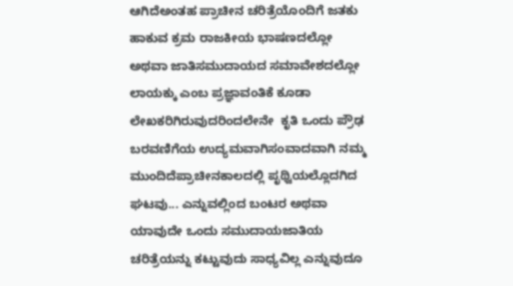ಆಗಿದೆಅಂತಹ ಪ್ರಾಚೀನ ಚರಿತ್ರೆಯೊಂದಿಗೆ ಜತಕು ಹಾಕುವ ಕ್ರಮ ರಾಜಕೀಯ ಭಾಷಣದಲ್ಲೋ ಅಥವಾ ಜಾತಿಸಮುದಾಯದ ಸಮಾವೇಶದಲ್ಲೋ ಲಾಯಕ್ಕು ಎಂಬ ಪ್ರಜ್ಞಾವಂತಿಕೆ ಕೂಡಾ ಲೇಖಕರಿಗಿರುವುದರಿಂದಲೇನೇ  ಕೃತಿ ಒಂದು ಪ್ರೌಢ ಬರವಣಿಗೆಯ ಉದ್ಯಮವಾಗಿಸಂವಾದವಾಗಿ ನಮ್ಮ ಮುಂದಿದೆಪ್ರಾಚೀನಕಾಲದಲ್ಲಿ ಪೃಥ್ವಿಯಲ್ಲೊದಗಿದ ಘಟವು... ಎನ್ನುವಲ್ಲಿಂದ ಬಂಟರ ಅಥವಾ ಯಾವುದೇ ಒಂದು ಸಮುದಾಯಜಾತಿಯ ಚರಿತ್ರೆಯನ್ನು ಕಟ್ಟುವುದು ಸಾಧ್ಯವಿಲ್ಲ ಎನ್ನುವುದೂ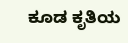ಕೂಡ ಕೃತಿಯ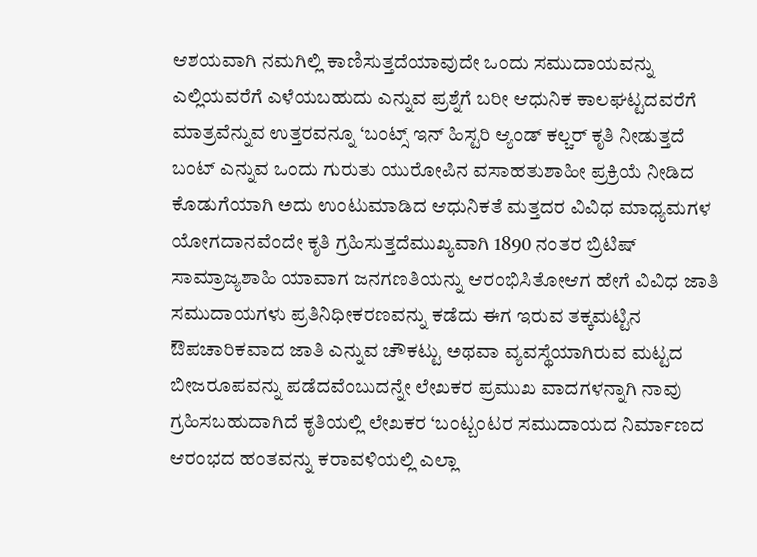ಆಶಯವಾಗಿ ನಮಗಿಲ್ಲಿ ಕಾಣಿಸುತ್ತದೆಯಾವುದೇ ಒಂದು ಸಮುದಾಯವನ್ನು ಎಲ್ಲಿಯವರೆಗೆ ಎಳೆಯಬಹುದು ಎನ್ನುವ ಪ್ರಶ್ನೆಗೆ ಬರೀ ಆಧುನಿಕ ಕಾಲಘಟ್ಟದವರೆಗೆ ಮಾತ್ರವೆನ್ನುವ ಉತ್ತರವನ್ನೂ ‘ಬಂಟ್ಸ್ ಇನ್ ಹಿಸ್ಟರಿ ಆ್ಯಂಡ್ ಕಲ್ಚರ್ ಕೃತಿ ನೀಡುತ್ತದೆ ಬಂಟ್ ಎನ್ನುವ ಒಂದು ಗುರುತು ಯುರೋಪಿನ ವಸಾಹತುಶಾಹೀ ಪ್ರಕ್ರಿಯೆ ನೀಡಿದ ಕೊಡುಗೆಯಾಗಿ ಅದು ಉಂಟುಮಾಡಿದ ಆಧುನಿಕತೆ ಮತ್ತದರ ವಿವಿಧ ಮಾಧ್ಯಮಗಳ ಯೋಗದಾನವೆಂದೇ ಕೃತಿ ಗ್ರಹಿಸುತ್ತದೆಮುಖ್ಯವಾಗಿ 1890 ನಂತರ ಬ್ರಿಟಿಷ್ ಸಾಮ್ರಾಜ್ಯಶಾಹಿ ಯಾವಾಗ ಜನಗಣತಿಯನ್ನು ಆರಂಭಿಸಿತೋಆಗ ಹೇಗೆ ವಿವಿಧ ಜಾತಿ ಸಮುದಾಯಗಳು ಪ್ರತಿನಿಧೀಕರಣವನ್ನು ಕಡೆದು ಈಗ ಇರುವ ತಕ್ಕಮಟ್ಟಿನ ಔಪಚಾರಿಕವಾದ ಜಾತಿ ಎನ್ನುವ ಚೌಕಟ್ಟು ಅಥವಾ ವ್ಯವಸ್ಥೆಯಾಗಿರುವ ಮಟ್ಟದ ಬೀಜರೂಪವನ್ನು ಪಡೆದವೆಂಬುದನ್ನೇ ಲೇಖಕರ ಪ್ರಮುಖ ವಾದಗಳನ್ನಾಗಿ ನಾವು ಗ್ರಹಿಸಬಹುದಾಗಿದೆ ಕೃತಿಯಲ್ಲಿ ಲೇಖಕರ ‘ಬಂಟ್ಬಂಟರ ಸಮುದಾಯದ ನಿರ್ಮಾಣದ ಆರಂಭದ ಹಂತವನ್ನು ಕರಾವಳಿಯಲ್ಲಿ ಎಲ್ಲಾ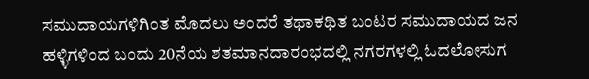ಸಮುದಾಯಗಳಿಗಿಂತ ಮೊದಲು ಅಂದರೆ ತಥಾಕಥಿತ ಬಂಟರ ಸಮುದಾಯದ ಜನ ಹಳ್ಳಿಗಳಿಂದ ಬಂದು 20ನೆಯ ಶತಮಾನದಾರಂಭದಲ್ಲಿ ನಗರಗಳಲ್ಲಿ ಓದಲೋಸುಗ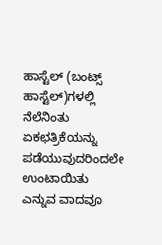ಹಾಸ್ಟೆಲ್ (ಬಂಟ್ಸ್ ಹಾಸ್ಟೆಲ್)ಗಳಲ್ಲಿ ನೆಲೆನಿಂತು ಏಕಛತ್ರಿಕೆಯನ್ನು ಪಡೆಯುವುದರಿಂದಲೇ ಉಂಟಾಯಿತು ಎನ್ನುವ ವಾದವೂ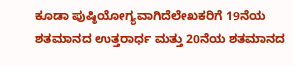ಕೂಡಾ ಪುಷ್ಠಿಯೋಗ್ಯವಾಗಿದೆಲೇಖಕರಿಗೆ 19ನೆಯ ಶತಮಾನದ ಉತ್ತರಾರ್ಧ ಮತ್ತು 20ನೆಯ ಶತಮಾನದ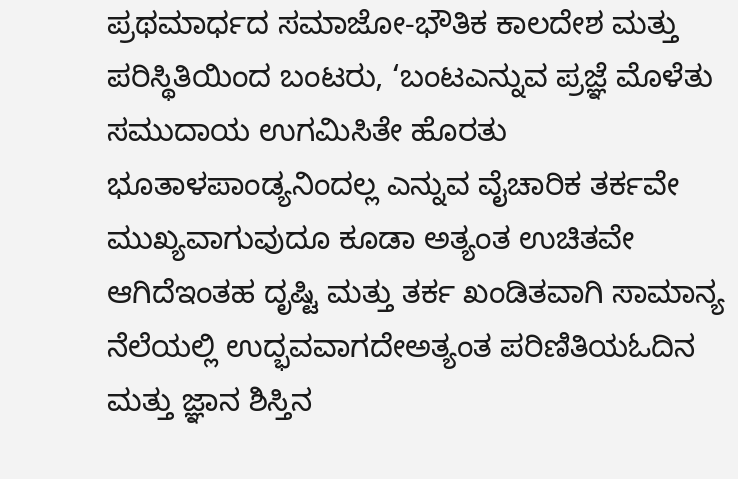ಪ್ರಥಮಾರ್ಧದ ಸಮಾಜೋ-ಭೌತಿಕ ಕಾಲದೇಶ ಮತ್ತು ಪರಿಸ್ಥಿತಿಯಿಂದ ಬಂಟರು, ‘ಬಂಟಎನ್ನುವ ಪ್ರಜ್ಞೆ ಮೊಳೆತು ಸಮುದಾಯ ಉಗಮಿಸಿತೇ ಹೊರತು ಭೂತಾಳಪಾಂಡ್ಯನಿಂದಲ್ಲ ಎನ್ನುವ ವೈಚಾರಿಕ ತರ್ಕವೇ ಮುಖ್ಯವಾಗುವುದೂ ಕೂಡಾ ಅತ್ಯಂತ ಉಚಿತವೇ ಆಗಿದೆಇಂತಹ ದೃಷ್ಟಿ ಮತ್ತು ತರ್ಕ ಖಂಡಿತವಾಗಿ ಸಾಮಾನ್ಯ ನೆಲೆಯಲ್ಲಿ ಉದ್ಭವವಾಗದೇಅತ್ಯಂತ ಪರಿಣಿತಿಯಓದಿನ ಮತ್ತು ಜ್ಞಾನ ಶಿಸ್ತಿನ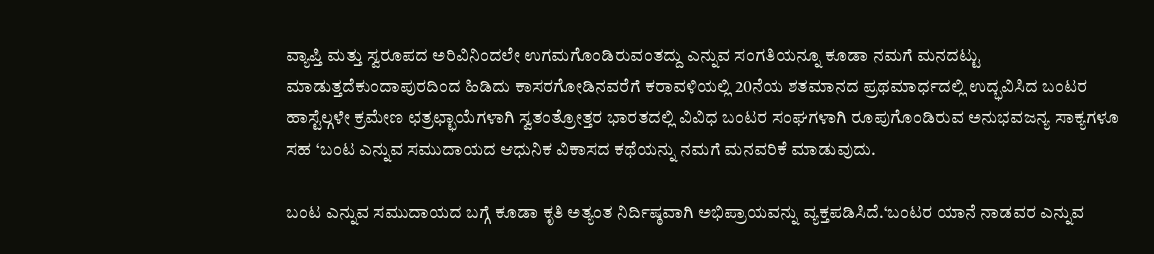ವ್ಯಾಪ್ತಿ ಮತ್ತು ಸ್ವರೂಪದ ಅರಿವಿನಿಂದಲೇ ಉಗಮಗೊಂಡಿರುವಂತದ್ದು ಎನ್ನುವ ಸಂಗತಿಯನ್ನೂ ಕೂಡಾ ನಮಗೆ ಮನದಟ್ಟು ಮಾಡುತ್ತದೆಕುಂದಾಪುರದಿಂದ ಹಿಡಿದು ಕಾಸರಗೋಡಿನವರೆಗೆ ಕರಾವಳಿಯಲ್ಲಿ 20ನೆಯ ಶತಮಾನದ ಪ್ರಥಮಾರ್ಧದಲ್ಲಿ ಉದ್ಭವಿಸಿದ ಬಂಟರ ಹಾಸ್ಟೆಲ್ಗಳೇ ಕ್ರಮೇಣ ಛತ್ರಛ್ಛಾಯೆಗಳಾಗಿ ಸ್ವತಂತ್ರೋತ್ತರ ಭಾರತದಲ್ಲಿ ವಿವಿಧ ಬಂಟರ ಸಂಘಗಳಾಗಿ ರೂಪುಗೊಂಡಿರುವ ಅನುಭವಜನ್ಯ ಸಾಕ್ಯಗಳೂ ಸಹ ‘ಬಂಟ ಎನ್ನುವ ಸಮುದಾಯದ ಆಧುನಿಕ ವಿಕಾಸದ ಕಥೆಯನ್ನು ನಮಗೆ ಮನವರಿಕೆ ಮಾಡುವುದು.

ಬಂಟ ಎನ್ನುವ ಸಮುದಾಯದ ಬಗ್ಗೆ ಕೂಡಾ ಕೃತಿ ಅತ್ಯಂತ ನಿರ್ದಿಷ್ಠವಾಗಿ ಅಭಿಪ್ರಾಯವನ್ನು ವ್ಯಕ್ತಪಡಿಸಿದೆ.‘ಬಂಟರ ಯಾನೆ ನಾಡವರ ಎನ್ನುವ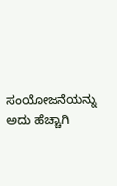ಸಂಯೋಜನೆಯನ್ನು ಅದು ಹೆಚ್ಚಾಗಿ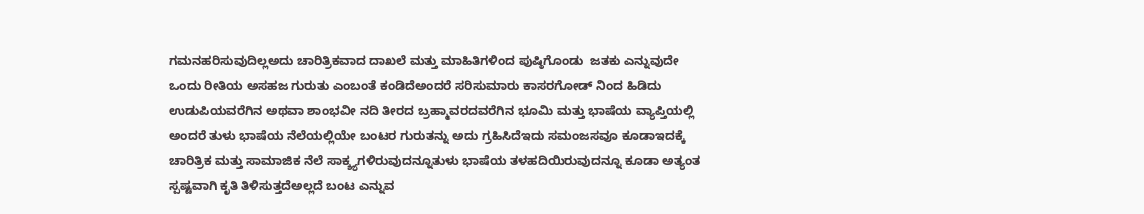ಗಮನಹರಿಸುವುದಿಲ್ಲಅದು ಚಾರಿತ್ರಿಕವಾದ ದಾಖಲೆ ಮತ್ತು ಮಾಹಿತಿಗಳಿಂದ ಪುಷ್ಠಿಗೊಂಡು  ಜತಕು ಎನ್ನುವುದೇ ಒಂದು ರೀತಿಯ ಅಸಹಜ ಗುರುತು ಎಂಬಂತೆ ಕಂಡಿದೆಅಂದರೆ ಸರಿಸುಮಾರು ಕಾಸರಗೋಡ್ ನಿಂದ ಹಿಡಿದು ಉಡುಪಿಯವರೆಗಿನ ಅಥವಾ ಶಾಂಭವೀ ನದಿ ತೀರದ ಬ್ರಹ್ಮಾವರದವರೆಗಿನ ಭೂಮಿ ಮತ್ತು ಭಾಷೆಯ ವ್ಯಾಪ್ತಿಯಲ್ಲಿ ಅಂದರೆ ತುಳು ಭಾಷೆಯ ನೆಲೆಯಲ್ಲಿಯೇ ಬಂಟರ ಗುರುತನ್ನು ಅದು ಗ್ರಹಿಸಿದೆಇದು ಸಮಂಜಸವೂ ಕೂಡಾಇದಕ್ಕೆ ಚಾರಿತ್ರಿಕ ಮತ್ತು ಸಾಮಾಜಿಕ ನೆಲೆ ಸಾಕ್ಶ್ಯಗಳಿರುವುದನ್ನೂತುಳು ಭಾಷೆಯ ತಳಹದಿಯಿರುವುದನ್ನೂ ಕೂಡಾ ಅತ್ಯಂತ ಸ್ಪಷ್ಟವಾಗಿ ಕೃತಿ ತಿಳಿಸುತ್ತದೆಅಲ್ಲದೆ ಬಂಟ ಎನ್ನುವ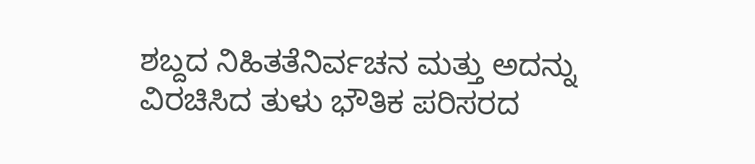ಶಬ್ದದ ನಿಹಿತತೆನಿರ್ವಚನ ಮತ್ತು ಅದನ್ನು ವಿರಚಿಸಿದ ತುಳು ಭೌತಿಕ ಪರಿಸರದ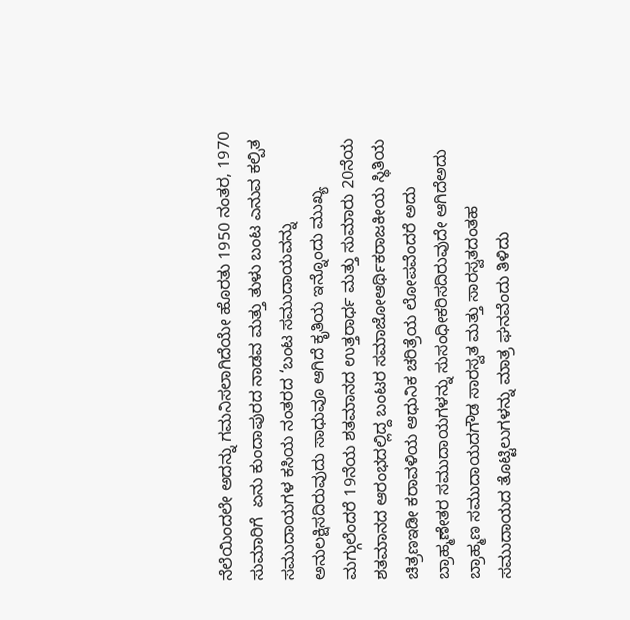ನೆಲೆಯಿಂದಲೇ ಅದನ್ನು ಗಮನಿಸಲಾಗಿದೆಯೇ ಹೊರತು 1950 ನಂತರ, 1970 ಸುಮಾರಿಗೆ  ಏನು ಕುಂದಾಪುರದ ನಾಡವ ಮತ್ತು ತುಳು ಬಂಟ ಎನುವ ಕಲ್ಪಿತ ಸಮುದಾಯಗಳ ಕಸಿಯ ನಂತರದ ‘ಬಂಟ ಸಮುದಾಯವನ್ನು ಅನುಲಕ್ಷಿಸದಿರುವುದು ಸಾಧುವೂ ಆಗಿದೆ ಕೃತಿಯ ಇನ್ನೊಂದು ಮುಖ್ಯ ಮಗ್ಗುಲೆಂದರೆ 19ನೆಯ ಶತಮಾನದ ಉತ್ತರಾರ್ಧ ಮತ್ತು ಸುಮಾರು 20ನೆಯ ಶತಮಾನದ ಆರಂಭದಲ್ಲಿದ್ದ ಬಂಟರ ಸಮಾಜೋಆರ್ಥಿಕರಾಜಕೀಯ ಸ್ಥಿತಿಯ ಚಿತ್ರಣಇಡೀ ಕರಾವಳಿಯ ಆಧುನಿಕ ಚರಿತ್ರೆಯ ಲೋಪವೆಂದರೆ ಅದು ಬ್ರಾಹ್ಮಣೇತರ ಸಮುದಾಯಗಳನ್ನು ಸುಸಂಧೀಕರಿಸದಿರುವುದೇ ಆಗಿದೆಅದು ಬ್ರಾಹ್ಮಣ ಸಮುದಾಯದಗೌಡ ಸಾರಸ್ವತ ಮತ್ತು ಸಾರಸ್ವತದಂತಹ ಸಮುದಾಯದ ತೊಟ್ಟಿಲುಗಳನ್ನು ಮಾತ್ರ ಘನವೆಂದು ತಿಳಿದು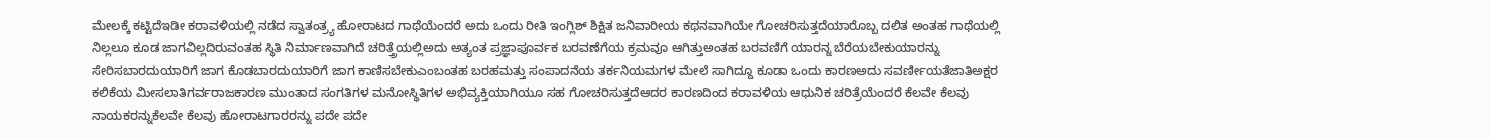ಮೇಲಕ್ಕೆ ಕಟ್ಟಿದೆಇಡೀ ಕರಾವಳಿಯಲ್ಲಿ ನಡೆದ ಸ್ವಾತಂತ್ರ್ಯ ಹೋರಾಟದ ಗಾಥೆಯೆಂದರೆ ಅದು ಒಂದು ರೀತಿ ಇಂಗ್ಲಿಶ್ ಶಿಕ್ಷಿತ ಜನಿವಾರೀಯ ಕಥನವಾಗಿಯೇ ಗೋಚರಿಸುತ್ತದೆಯಾರೊಬ್ಬ ದಲಿತ ಅಂತಹ ಗಾಥೆಯಲ್ಲಿ ನಿಲ್ಲಲೂ ಕೂಡ ಜಾಗವಿಲ್ಲದಿರುವಂತಹ ಸ್ಥಿತಿ ನಿರ್ಮಾಣವಾಗಿದೆ ಚರಿತ್ತ್ರೆಯಲ್ಲಿಅದು ಅತ್ಯಂತ ಪ್ರಜ್ಞಾಪೂರ್ವಕ ಬರವಣೆಗೆಯ ಕ್ರಮವೂ ಆಗಿತ್ತುಅಂತಹ ಬರವಣಿಗೆ ಯಾರನ್ನ ಬೆರೆಯಬೇಕುಯಾರನ್ನು ಸೇರಿಸಬಾರದುಯಾರಿಗೆ ಜಾಗ ಕೊಡಬಾರದುಯಾರಿಗೆ ಜಾಗ ಕಾಣಿಸಬೇಕುಎಂಬಂತಹ ಬರಹಮತ್ತು ಸಂಪಾದನೆಯ ತರ್ಕನಿಯಮಗಳ ಮೇಲೆ ಸಾಗಿದ್ದೂ ಕೂಡಾ ಒಂದು ಕಾರಣಅದು ಸವರ್ಣೀಯತೆಜಾತಿಅಕ್ಷರ ಕಲಿಕೆಯ ಮೀಸಲಾತಿಗರ್ವರಾಜಕಾರಣ ಮುಂತಾದ ಸಂಗತಿಗಳ ಮನೋಸ್ಥಿತಿಗಳ ಅಭಿವ್ಯಕ್ತಿಯಾಗಿಯೂ ಸಹ ಗೋಚರಿಸುತ್ತದೆಆದರ ಕಾರಣದಿಂದ ಕರಾವಳಿಯ ಆಧುನಿಕ ಚರಿತ್ರೆಯೆಂದರೆ ಕೆಲವೇ ಕೆಲವು ನಾಯಕರನ್ನುಕೆಲವೇ ಕೆಲವು ಹೋರಾಟಗಾರರನ್ನು ಪದೇ ಪದೇ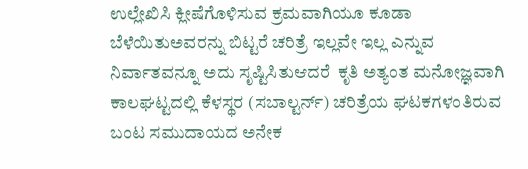ಉಲ್ಲೇಖಿಸಿ ಕ್ಲೀಷೆಗೊಳಿಸುವ ಕ್ರಮವಾಗಿಯೂ ಕೂಡಾ ಬೆಳೆಯಿತುಅವರನ್ನು ಬಿಟ್ಟರೆ ಚರಿತ್ರೆ ಇಲ್ಲವೇ ಇಲ್ಲ ಎನ್ನುವ ನಿರ್ವಾತವನ್ನೂ ಅದು ಸೃಷ್ಟಿಸಿತುಆದರೆ  ಕೃತಿ ಅತ್ಯಂತ ಮನೋಜ್ಞವಾಗಿ  ಕಾಲಘಟ್ಟದಲ್ಲಿ ಕೆಳಸ್ಥರ (ಸಬಾಲ್ಟರ್ನ್) ಚರಿತ್ರೆಯ ಘಟಕಗಳಂತಿರುವ ಬಂಟ ಸಮುದಾಯದ ಅನೇಕ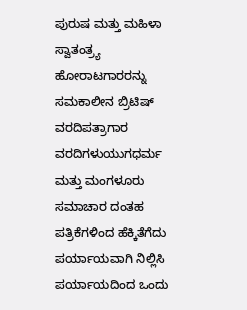ಪುರುಷ ಮತ್ತು ಮಹಿಳಾ ಸ್ವಾತಂತ್ರ್ಯ ಹೋರಾಟಗಾರರನ್ನು ಸಮಕಾಲೀನ ಬ್ರಿಟಿಷ್ ವರದಿಪತ್ರಾಗಾರ ವರದಿಗಳುಯುಗಧರ್ಮ ಮತ್ತು ಮಂಗಳೂರು ಸಮಾಚಾರ ದಂತಹ ಪತ್ರಿಕೆಗಳಿಂದ ಹೆಕ್ಕಿತೆಗೆದು ಪರ್ಯಾಯವಾಗಿ ನಿಲ್ಲಿಸಿ ಪರ್ಯಾಯದಿಂದ ಒಂದು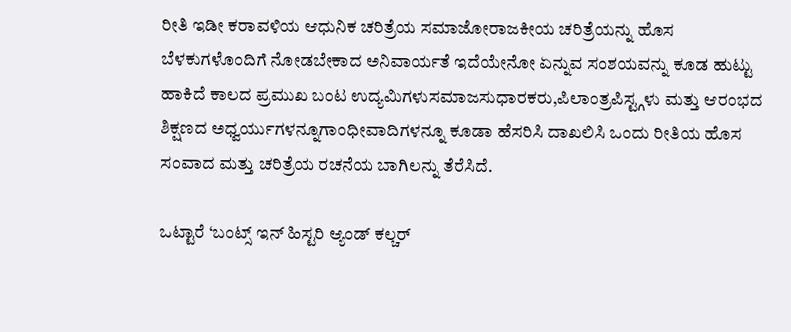ರೀತಿ ಇಡೀ ಕರಾವಳಿಯ ಆಧುನಿಕ ಚರಿತ್ರೆಯ ಸಮಾಜೋರಾಜಕೀಯ ಚರಿತ್ರೆಯನ್ನು ಹೊಸ ಬೆಳಕುಗಳೊಂದಿಗೆ ನೋಡಬೇಕಾದ ಅನಿವಾರ್ಯತೆ ಇದೆಯೇನೋ ಏನ್ನುವ ಸಂಶಯವನ್ನು ಕೂಡ ಹುಟ್ಟು ಹಾಕಿದೆ ಕಾಲದ ಪ್ರಮುಖ ಬಂಟ ಉದ್ಯಮಿಗಳುಸಮಾಜಸುಧಾರಕರು,ಪಿಲಾಂತ್ರಪಿಸ್ಟ್ಗಳು ಮತ್ತು ಆರಂಭದ ಶಿಕ್ಷಣದ ಅಧ್ವರ್ಯುಗಳನ್ನೂಗಾಂಧೀವಾದಿಗಳನ್ನೂ ಕೂಡಾ ಹೆಸರಿಸಿ ದಾಖಲಿಸಿ ಒಂದು ರೀತಿಯ ಹೊಸ ಸಂವಾದ ಮತ್ತು ಚರಿತ್ರೆಯ ರಚನೆಯ ಬಾಗಿಲನ್ನು ತೆರೆಸಿದೆ.

ಒಟ್ಟಾರೆ ‘ಬಂಟ್ಸ್ ಇನ್ ಹಿಸ್ಟರಿ ಆ್ಯಂಡ್ ಕಲ್ಚರ್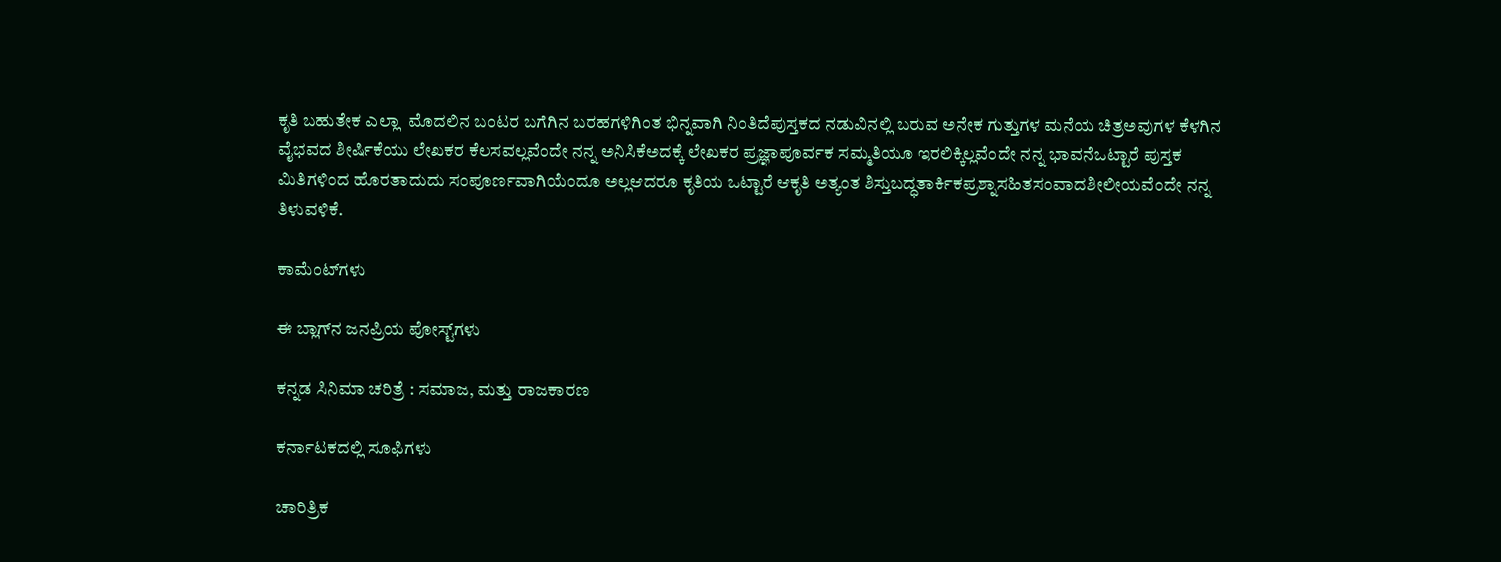ಕೃತಿ ಬಹುತೇಕ ಎಲ್ಲಾ  ಮೊದಲಿನ ಬಂಟರ ಬಗೆಗಿನ ಬರಹಗಳಿಗಿಂತ ಭಿನ್ನವಾಗಿ ನಿಂತಿದೆಪುಸ್ತಕದ ನಡುವಿನಲ್ಲಿ ಬರುವ ಅನೇಕ ಗುತ್ತುಗಳ ಮನೆಯ ಚಿತ್ರಅವುಗಳ ಕೆಳಗಿನ ವೈಭವದ ಶೀರ್ಷಿಕೆಯು ಲೇಖಕರ ಕೆಲಸವಲ್ಲವೆಂದೇ ನನ್ನ ಅನಿಸಿಕೆಅದಕ್ಕೆ ಲೇಖಕರ ಪ್ರಜ್ಞಾಪೂರ್ವಕ ಸಮ್ಮತಿಯೂ ಇರಲಿಕ್ಕಿಲ್ಲವೆಂದೇ ನನ್ನ ಭಾವನೆಒಟ್ಟಾರೆ ಪುಸ್ತಕ ಮಿತಿಗಳಿಂದ ಹೊರತಾದುದು ಸಂಪೂರ್ಣವಾಗಿಯೆಂದೂ ಅಲ್ಲಆದರೂ ಕೃತಿಯ ಒಟ್ಟಾರೆ ಆಕೃತಿ ಅತ್ಯಂತ ಶಿಸ್ತುಬದ್ಧತಾರ್ಕಿಕಪ್ರಶ್ನಾಸಹಿತಸಂವಾದಶೀಲೀಯವೆಂದೇ ನನ್ನ ತಿಳುವಳಿಕೆ.

ಕಾಮೆಂಟ್‌ಗಳು

ಈ ಬ್ಲಾಗ್‌ನ ಜನಪ್ರಿಯ ಪೋಸ್ಟ್‌ಗಳು

ಕನ್ನಡ ಸಿನಿಮಾ ಚರಿತ್ರೆ : ಸಮಾಜ, ಮತ್ತು ರಾಜಕಾರಣ

ಕರ್ನಾಟಕದಲ್ಲಿ ಸೂಫಿಗಳು

ಚಾರಿತ್ರಿಕ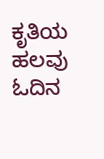ಕೃತಿಯ ಹಲವು ಓದಿನ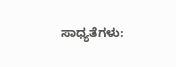ಸಾಧ್ಯತೆಗಳು: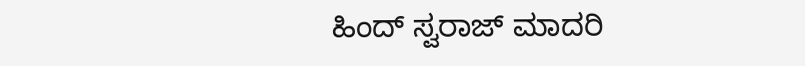ಹಿಂದ್ ಸ್ವರಾಜ್ ಮಾದರಿ